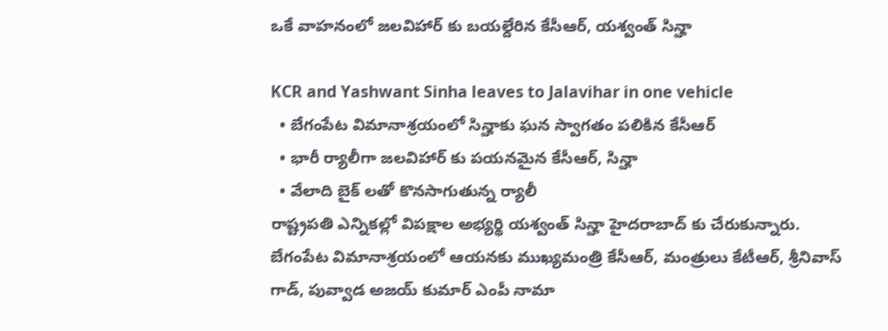ఒకే వాహనంలో జలవిహార్ కు బయల్దేరిన కేసీఆర్, యశ్వంత్ సిన్హా

KCR and Yashwant Sinha leaves to Jalavihar in one vehicle
  • బేగంపేట విమానాశ్రయంలో సిన్హాకు ఘన స్వాగతం పలికిన కేసీఆర్
  • భారీ ర్యాలీగా జలవిహార్ కు పయనమైన కేసీఆర్, సిన్హా
  • వేలాది బైక్ లతో కొనసాగుతున్న ర్యాలీ
రాష్ట్రపతి ఎన్నికల్లో విపక్షాల అభ్యర్థి యశ్వంత్ సిన్హా హైదరాబాద్ కు చేరుకున్నారు. బేగంపేట విమానాశ్రయంలో ఆయనకు ముఖ్యమంత్రి కేసీఆర్, మంత్రులు కేటీఆర్, శ్రీనివాస్ గాడ్, పువ్వాడ అజయ్ కుమార్ ఎంపీ నామా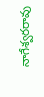నాగేశ్వరరావు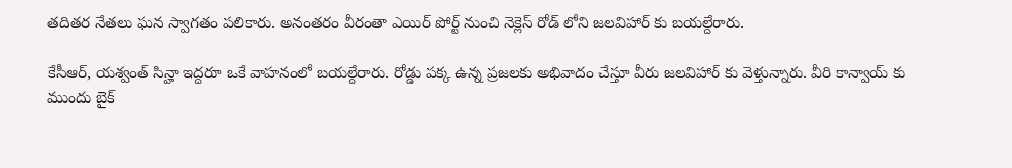తదితర నేతలు ఘన స్వాగతం పలికారు. అనంతరం వీరంతా ఎయిర్ పోర్ట్ నుంచి నెక్లెస్ రోడ్ లోని జలవిహార్ కు బయల్దేరారు.

కేసీఆర్, యశ్వంత్ సిన్హా ఇద్దరూ ఒకే వాహనంలో బయల్దేరారు. రోడ్డు పక్క ఉన్న ప్రజలకు అభివాదం చేస్తూ వీరు జలవిహార్ కు వెళ్తున్నారు. వీరి కాన్వాయ్ కు ముందు బైక్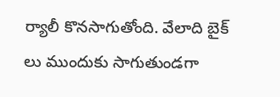ర్యాలీ కొనసాగుతోంది. వేలాది బైక్ లు ముందుకు సాగుతుండగా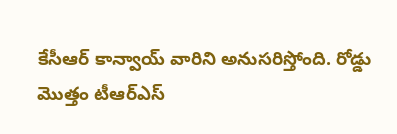కేసీఆర్ కాన్వాయ్ వారిని అనుసరిస్తోంది. రోడ్డు మొత్తం టీఆర్ఎస్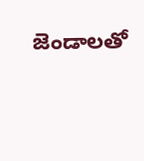జెండాలతో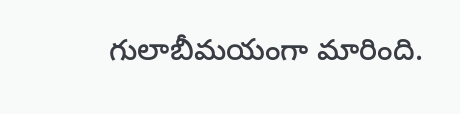గులాబీమయంగా మారింది.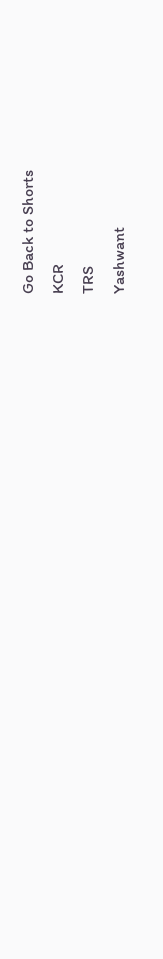Go Back to Shorts
KCR
TRS
Yashwant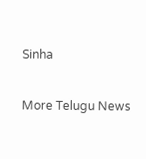Sinha

More Telugu News